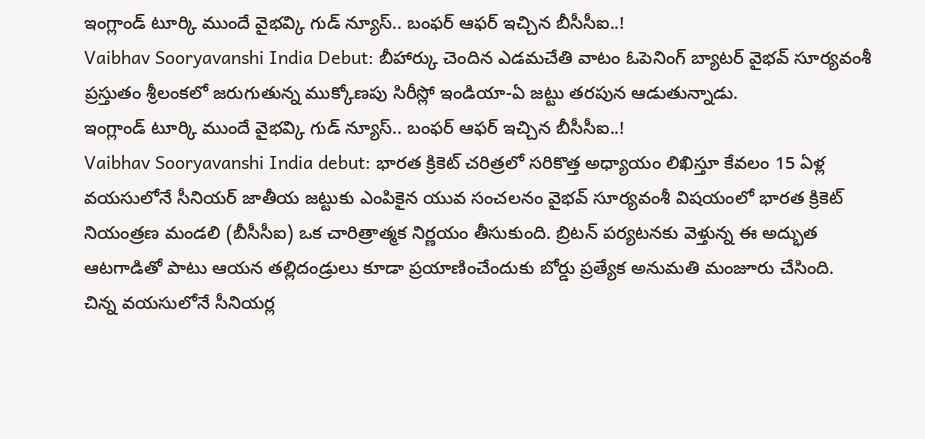ఇంగ్లాండ్ టూర్కి ముందే వైభవ్కి గుడ్ న్యూస్.. బంఫర్ ఆఫర్ ఇచ్చిన బీసీసీఐ..!
Vaibhav Sooryavanshi India Debut: బీహార్కు చెందిన ఎడమచేతి వాటం ఓపెనింగ్ బ్యాటర్ వైభవ్ సూర్యవంశీ ప్రస్తుతం శ్రీలంకలో జరుగుతున్న ముక్కోణపు సిరీస్లో ఇండియా-ఏ జట్టు తరపున ఆడుతున్నాడు.
ఇంగ్లాండ్ టూర్కి ముందే వైభవ్కి గుడ్ న్యూస్.. బంఫర్ ఆఫర్ ఇచ్చిన బీసీసీఐ..!
Vaibhav Sooryavanshi India debut: భారత క్రికెట్ చరిత్రలో సరికొత్త అధ్యాయం లిఖిస్తూ కేవలం 15 ఏళ్ల వయసులోనే సీనియర్ జాతీయ జట్టుకు ఎంపికైన యువ సంచలనం వైభవ్ సూర్యవంశీ విషయంలో భారత క్రికెట్ నియంత్రణ మండలి (బీసీసీఐ) ఒక చారిత్రాత్మక నిర్ణయం తీసుకుంది. బ్రిటన్ పర్యటనకు వెళ్తున్న ఈ అద్భుత ఆటగాడితో పాటు ఆయన తల్లిదండ్రులు కూడా ప్రయాణించేందుకు బోర్డు ప్రత్యేక అనుమతి మంజూరు చేసింది.
చిన్న వయసులోనే సీనియర్ల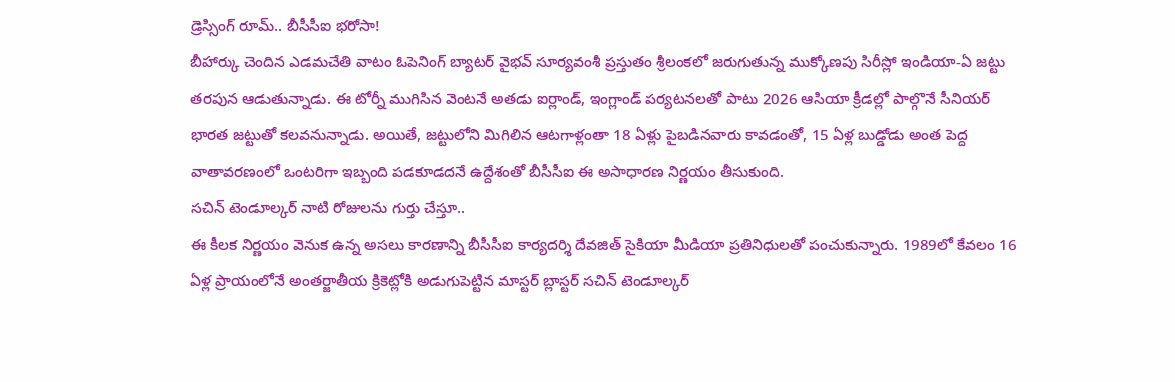డ్రెస్సింగ్ రూమ్.. బీసీసీఐ భరోసా!
బీహార్కు చెందిన ఎడమచేతి వాటం ఓపెనింగ్ బ్యాటర్ వైభవ్ సూర్యవంశీ ప్రస్తుతం శ్రీలంకలో జరుగుతున్న ముక్కోణపు సిరీస్లో ఇండియా-ఏ జట్టు తరపున ఆడుతున్నాడు. ఈ టోర్నీ ముగిసిన వెంటనే అతడు ఐర్లాండ్, ఇంగ్లాండ్ పర్యటనలతో పాటు 2026 ఆసియా క్రీడల్లో పాల్గొనే సీనియర్ భారత జట్టుతో కలవనున్నాడు. అయితే, జట్టులోని మిగిలిన ఆటగాళ్లంతా 18 ఏళ్లు పైబడినవారు కావడంతో, 15 ఏళ్ల బుడ్డోడు అంత పెద్ద వాతావరణంలో ఒంటరిగా ఇబ్బంది పడకూడదనే ఉద్దేశంతో బీసీసీఐ ఈ అసాధారణ నిర్ణయం తీసుకుంది.
సచిన్ టెండూల్కర్ నాటి రోజులను గుర్తు చేస్తూ..
ఈ కీలక నిర్ణయం వెనుక ఉన్న అసలు కారణాన్ని బీసీసీఐ కార్యదర్శి దేవజిత్ సైకియా మీడియా ప్రతినిధులతో పంచుకున్నారు. 1989లో కేవలం 16 ఏళ్ల ప్రాయంలోనే అంతర్జాతీయ క్రికెట్లోకి అడుగుపెట్టిన మాస్టర్ బ్లాస్టర్ సచిన్ టెండూల్కర్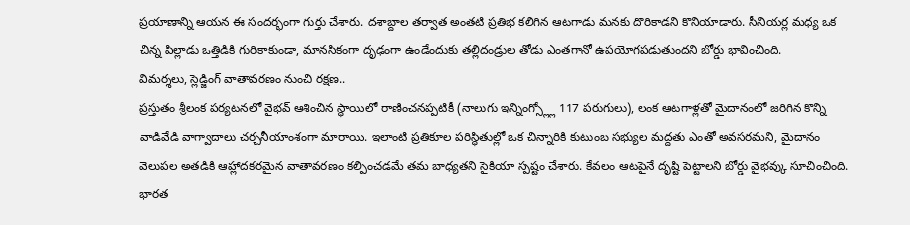ప్రయాణాన్ని ఆయన ఈ సందర్భంగా గుర్తు చేశారు. దశాబ్దాల తర్వాత అంతటి ప్రతిభ కలిగిన ఆటగాడు మనకు దొరికాడని కొనియాడారు. సీనియర్ల మధ్య ఒక చిన్న పిల్లాడు ఒత్తిడికి గురికాకుండా, మానసికంగా దృఢంగా ఉండేందుకు తల్లిదండ్రుల తోడు ఎంతగానో ఉపయోగపడుతుందని బోర్డు భావించింది.
విమర్శలు, స్లెడ్జింగ్ వాతావరణం నుంచి రక్షణ..
ప్రస్తుతం శ్రీలంక పర్యటనలో వైభవ్ ఆశించిన స్థాయిలో రాణించనప్పటికీ (నాలుగు ఇన్నింగ్స్ల్లో 117 పరుగులు), లంక ఆటగాళ్లతో మైదానంలో జరిగిన కొన్ని వాడివేడి వాగ్వాదాలు చర్చనీయాంశంగా మారాయి. ఇలాంటి ప్రతికూల పరిస్థితుల్లో ఒక చిన్నారికి కుటుంబ సభ్యుల మద్దతు ఎంతో అవసరమని, మైదానం వెలుపల అతడికి ఆహ్లాదకరమైన వాతావరణం కల్పించడమే తమ బాధ్యతని సైకియా స్పష్టం చేశారు. కేవలం ఆటపైనే దృష్టి పెట్టాలని బోర్డు వైభవ్కు సూచించింది.
భారత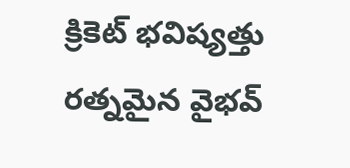క్రికెట్ భవిష్యత్తు రత్నమైన వైభవ్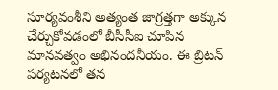సూర్యవంశీని అత్యంత జాగ్రత్తగా అక్కున చేర్చుకోవడంలో బీసీసీఐ చూపిన మానవత్వం అభినందనీయం. ఈ బ్రిటన్ పర్యటనలో తన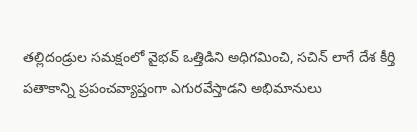తల్లిదండ్రుల సమక్షంలో వైభవ్ ఒత్తిడిని అధిగమించి, సచిన్ లాగే దేశ కీర్తి పతాకాన్ని ప్రపంచవ్యాప్తంగా ఎగురవేస్తాడని అభిమానులు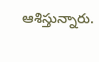ఆశిస్తున్నారు.